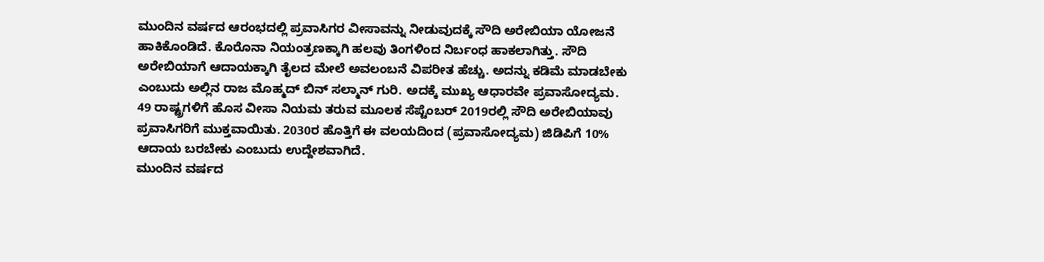ಮುಂದಿನ ವರ್ಷದ ಆರಂಭದಲ್ಲಿ ಪ್ರವಾಸಿಗರ ವೀಸಾವನ್ನು ನೀಡುವುದಕ್ಕೆ ಸೌದಿ ಅರೇಬಿಯಾ ಯೋಜನೆ ಹಾಕಿಕೊಂಡಿದೆ. ಕೊರೊನಾ ನಿಯಂತ್ರಣಕ್ಕಾಗಿ ಹಲವು ತಿಂಗಳಿಂದ ನಿರ್ಬಂಧ ಹಾಕಲಾಗಿತ್ತು. ಸೌದಿ ಅರೇಬಿಯಾಗೆ ಆದಾಯಕ್ಕಾಗಿ ತೈಲದ ಮೇಲೆ ಅವಲಂಬನೆ ವಿಪರೀತ ಹೆಚ್ಚು. ಅದನ್ನು ಕಡಿಮೆ ಮಾಡಬೇಕು ಎಂಬುದು ಅಲ್ಲಿನ ರಾಜ ಮೊಹ್ಮದ್ ಬಿನ್ ಸಲ್ಮಾನ್ ಗುರಿ. ಅದಕ್ಕೆ ಮುಖ್ಯ ಆಧಾರವೇ ಪ್ರವಾಸೋದ್ಯಮ.
49 ರಾಷ್ಟ್ರಗಳಿಗೆ ಹೊಸ ವೀಸಾ ನಿಯಮ ತರುವ ಮೂಲಕ ಸೆಪ್ಟೆಂಬರ್ 2019ರಲ್ಲಿ ಸೌದಿ ಅರೇಬಿಯಾವು ಪ್ರವಾಸಿಗರಿಗೆ ಮುಕ್ತವಾಯಿತು. 2030ರ ಹೊತ್ತಿಗೆ ಈ ವಲಯದಿಂದ (ಪ್ರವಾಸೋದ್ಯಮ) ಜಿಡಿಪಿಗೆ 10% ಆದಾಯ ಬರಬೇಕು ಎಂಬುದು ಉದ್ದೇಶವಾಗಿದೆ.
ಮುಂದಿನ ವರ್ಷದ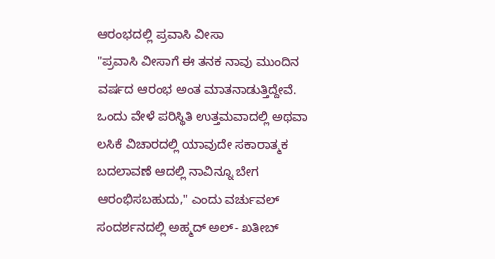ಆರಂಭದಲ್ಲಿ ಪ್ರವಾಸಿ ವೀಸಾ
"ಪ್ರವಾಸಿ ವೀಸಾಗೆ ಈ ತನಕ ನಾವು ಮುಂದಿನ ವರ್ಷದ ಆರಂಭ ಅಂತ ಮಾತನಾಡುತ್ತಿದ್ದೇವೆ. ಒಂದು ವೇಳೆ ಪರಿಸ್ಥಿತಿ ಉತ್ತಮವಾದಲ್ಲಿ ಅಥವಾ ಲಸಿಕೆ ವಿಚಾರದಲ್ಲಿ ಯಾವುದೇ ಸಕಾರಾತ್ಮಕ ಬದಲಾವಣೆ ಆದಲ್ಲಿ ನಾವಿನ್ನೂ ಬೇಗ ಆರಂಭಿಸಬಹುದು," ಎಂದು ವರ್ಚುವಲ್ ಸಂದರ್ಶನದಲ್ಲಿ ಅಹ್ಮದ್ ಅಲ್- ಖತೀಬ್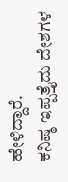ಹೇಳಿದ್ದಾರೆ.
ಕನಿಷ್ಠ ಇಪ್ಪತ್ತೈದು ದೇಶಗಳ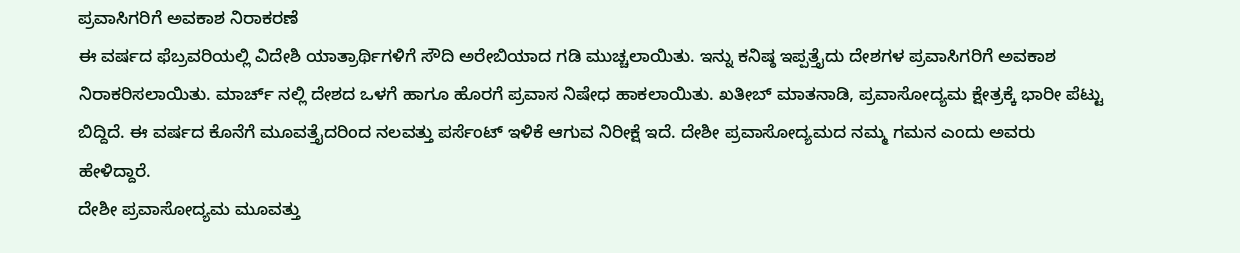ಪ್ರವಾಸಿಗರಿಗೆ ಅವಕಾಶ ನಿರಾಕರಣೆ
ಈ ವರ್ಷದ ಫೆಬ್ರವರಿಯಲ್ಲಿ ವಿದೇಶಿ ಯಾತ್ರಾರ್ಥಿಗಳಿಗೆ ಸೌದಿ ಅರೇಬಿಯಾದ ಗಡಿ ಮುಚ್ಚಲಾಯಿತು. ಇನ್ನು ಕನಿಷ್ಠ ಇಪ್ಪತ್ತೈದು ದೇಶಗಳ ಪ್ರವಾಸಿಗರಿಗೆ ಅವಕಾಶ ನಿರಾಕರಿಸಲಾಯಿತು. ಮಾರ್ಚ್ ನಲ್ಲಿ ದೇಶದ ಒಳಗೆ ಹಾಗೂ ಹೊರಗೆ ಪ್ರವಾಸ ನಿಷೇಧ ಹಾಕಲಾಯಿತು. ಖತೀಬ್ ಮಾತನಾಡಿ, ಪ್ರವಾಸೋದ್ಯಮ ಕ್ಷೇತ್ರಕ್ಕೆ ಭಾರೀ ಪೆಟ್ಟು ಬಿದ್ದಿದೆ. ಈ ವರ್ಷದ ಕೊನೆಗೆ ಮೂವತ್ತೈದರಿಂದ ನಲವತ್ತು ಪರ್ಸೆಂಟ್ ಇಳಿಕೆ ಆಗುವ ನಿರೀಕ್ಷೆ ಇದೆ. ದೇಶೀ ಪ್ರವಾಸೋದ್ಯಮದ ನಮ್ಮ ಗಮನ ಎಂದು ಅವರು ಹೇಳಿದ್ದಾರೆ.
ದೇಶೀ ಪ್ರವಾಸೋದ್ಯಮ ಮೂವತ್ತು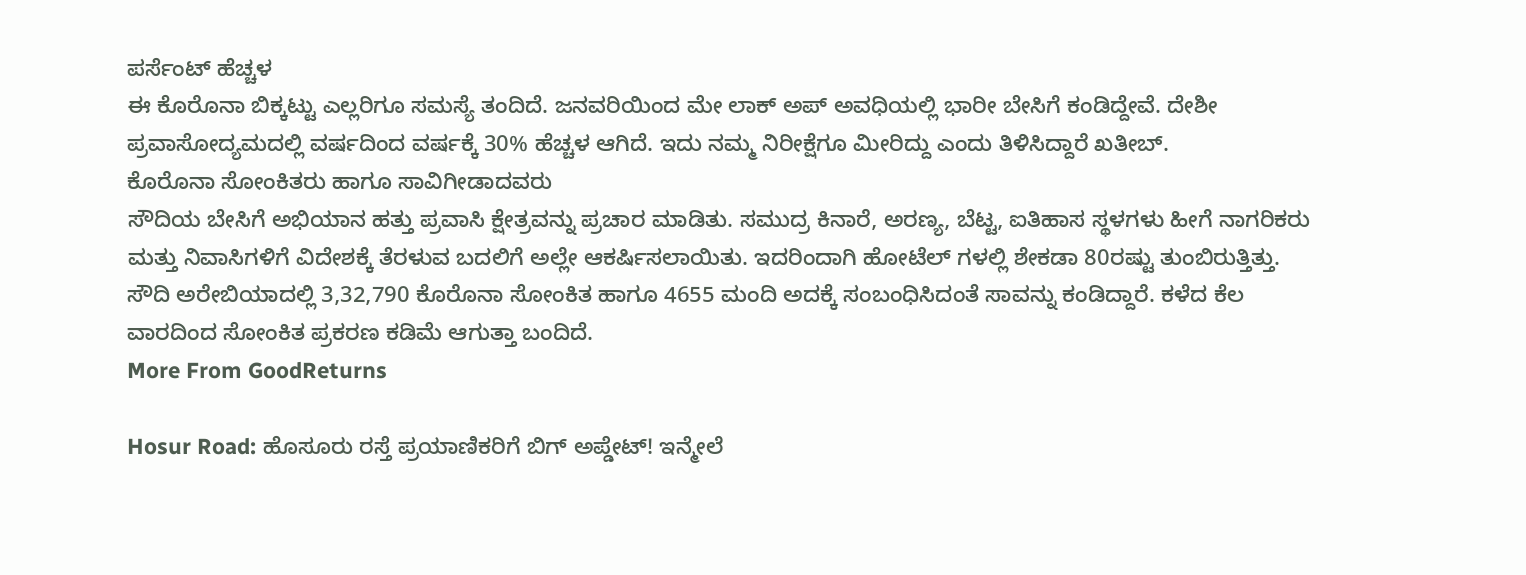ಪರ್ಸೆಂಟ್ ಹೆಚ್ಚಳ
ಈ ಕೊರೊನಾ ಬಿಕ್ಕಟ್ಟು ಎಲ್ಲರಿಗೂ ಸಮಸ್ಯೆ ತಂದಿದೆ. ಜನವರಿಯಿಂದ ಮೇ ಲಾಕ್ ಅಪ್ ಅವಧಿಯಲ್ಲಿ ಭಾರೀ ಬೇಸಿಗೆ ಕಂಡಿದ್ದೇವೆ. ದೇಶೀ ಪ್ರವಾಸೋದ್ಯಮದಲ್ಲಿ ವರ್ಷದಿಂದ ವರ್ಷಕ್ಕೆ 30% ಹೆಚ್ಚಳ ಆಗಿದೆ. ಇದು ನಮ್ಮ ನಿರೀಕ್ಷೆಗೂ ಮೀರಿದ್ದು ಎಂದು ತಿಳಿಸಿದ್ದಾರೆ ಖತೀಬ್.
ಕೊರೊನಾ ಸೋಂಕಿತರು ಹಾಗೂ ಸಾವಿಗೀಡಾದವರು
ಸೌದಿಯ ಬೇಸಿಗೆ ಅಭಿಯಾನ ಹತ್ತು ಪ್ರವಾಸಿ ಕ್ಷೇತ್ರವನ್ನು ಪ್ರಚಾರ ಮಾಡಿತು. ಸಮುದ್ರ ಕಿನಾರೆ, ಅರಣ್ಯ, ಬೆಟ್ಟ, ಐತಿಹಾಸ ಸ್ಥಳಗಳು ಹೀಗೆ ನಾಗರಿಕರು ಮತ್ತು ನಿವಾಸಿಗಳಿಗೆ ವಿದೇಶಕ್ಕೆ ತೆರಳುವ ಬದಲಿಗೆ ಅಲ್ಲೇ ಆಕರ್ಷಿಸಲಾಯಿತು. ಇದರಿಂದಾಗಿ ಹೋಟೆಲ್ ಗಳಲ್ಲಿ ಶೇಕಡಾ 80ರಷ್ಟು ತುಂಬಿರುತ್ತಿತ್ತು. ಸೌದಿ ಅರೇಬಿಯಾದಲ್ಲಿ 3,32,790 ಕೊರೊನಾ ಸೋಂಕಿತ ಹಾಗೂ 4655 ಮಂದಿ ಅದಕ್ಕೆ ಸಂಬಂಧಿಸಿದಂತೆ ಸಾವನ್ನು ಕಂಡಿದ್ದಾರೆ. ಕಳೆದ ಕೆಲ ವಾರದಿಂದ ಸೋಂಕಿತ ಪ್ರಕರಣ ಕಡಿಮೆ ಆಗುತ್ತಾ ಬಂದಿದೆ.
More From GoodReturns

Hosur Road: ಹೊಸೂರು ರಸ್ತೆ ಪ್ರಯಾಣಿಕರಿಗೆ ಬಿಗ್ ಅಪ್ಡೇಟ್! ಇನ್ಮೇಲೆ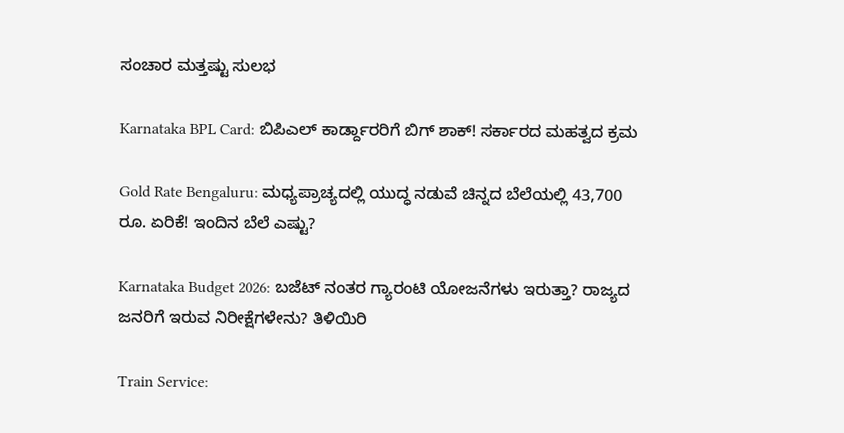ಸಂಚಾರ ಮತ್ತಷ್ಟು ಸುಲಭ

Karnataka BPL Card: ಬಿಪಿಎಲ್ ಕಾರ್ಡ್ದಾರರಿಗೆ ಬಿಗ್ ಶಾಕ್! ಸರ್ಕಾರದ ಮಹತ್ವದ ಕ್ರಮ

Gold Rate Bengaluru: ಮಧ್ಯಪ್ರಾಚ್ಯದಲ್ಲಿ ಯುದ್ಧ ನಡುವೆ ಚಿನ್ನದ ಬೆಲೆಯಲ್ಲಿ 43,700 ರೂ. ಏರಿಕೆ! ಇಂದಿನ ಬೆಲೆ ಎಷ್ಟು?

Karnataka Budget 2026: ಬಜೆಟ್ ನಂತರ ಗ್ಯಾರಂಟಿ ಯೋಜನೆಗಳು ಇರುತ್ತಾ? ರಾಜ್ಯದ ಜನರಿಗೆ ಇರುವ ನಿರೀಕ್ಷೆಗಳೇನು? ತಿಳಿಯಿರಿ

Train Service: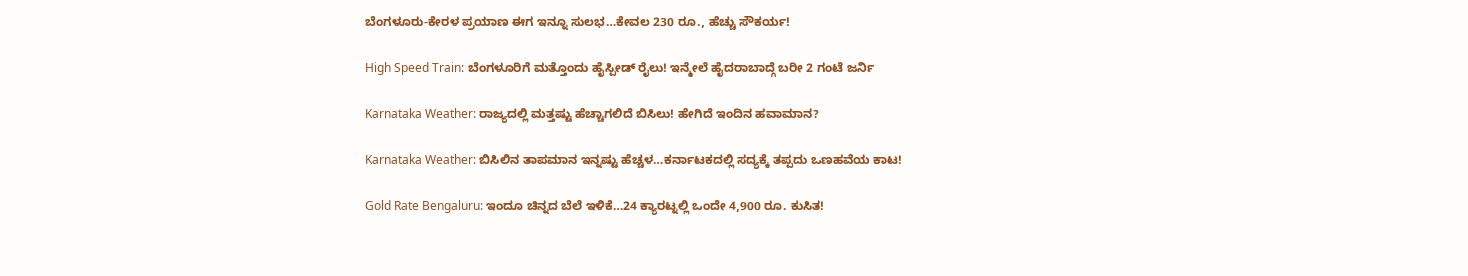ಬೆಂಗಳೂರು-ಕೇರಳ ಪ್ರಯಾಣ ಈಗ ಇನ್ನೂ ಸುಲಭ…ಕೇವಲ 230 ರೂ., ಹೆಚ್ಚು ಸೌಕರ್ಯ!

High Speed Train: ಬೆಂಗಳೂರಿಗೆ ಮತ್ತೊಂದು ಹೈಸ್ಪೀಡ್ ರೈಲು! ಇನ್ಮೇಲೆ ಹೈದರಾಬಾದ್ಗೆ ಬರೀ 2 ಗಂಟೆ ಜರ್ನಿ

Karnataka Weather: ರಾಜ್ಯದಲ್ಲಿ ಮತ್ತಷ್ಟು ಹೆಚ್ಚಾಗಲಿದೆ ಬಿಸಿಲು! ಹೇಗಿದೆ ಇಂದಿನ ಹವಾಮಾನ?

Karnataka Weather: ಬಿಸಿಲಿನ ತಾಪಮಾನ ಇನ್ನಷ್ಟು ಹೆಚ್ಚಳ…ಕರ್ನಾಟಕದಲ್ಲಿ ಸದ್ಯಕ್ಕೆ ತಪ್ಪದು ಒಣಹವೆಯ ಕಾಟ!

Gold Rate Bengaluru: ಇಂದೂ ಚಿನ್ನದ ಬೆಲೆ ಇಳಿಕೆ…24 ಕ್ಯಾರಟ್ನಲ್ಲಿ ಒಂದೇ 4,900 ರೂ. ಕುಸಿತ!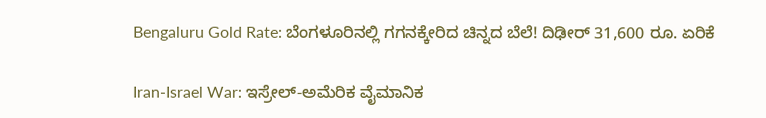Bengaluru Gold Rate: ಬೆಂಗಳೂರಿನಲ್ಲಿ ಗಗನಕ್ಕೇರಿದ ಚಿನ್ನದ ಬೆಲೆ! ದಿಢೀರ್ 31,600 ರೂ. ಏರಿಕೆ

Iran-Israel War: ಇಸ್ರೇಲ್-ಅಮೆರಿಕ ವೈಮಾನಿಕ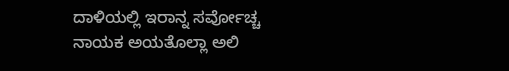ದಾಳಿಯಲ್ಲಿ ಇರಾನ್ನ ಸರ್ವೋಚ್ಚ ನಾಯಕ ಅಯತೊಲ್ಲಾ ಅಲಿ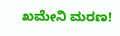ಖಮೇನಿ ಮರಣ!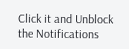Click it and Unblock the Notifications